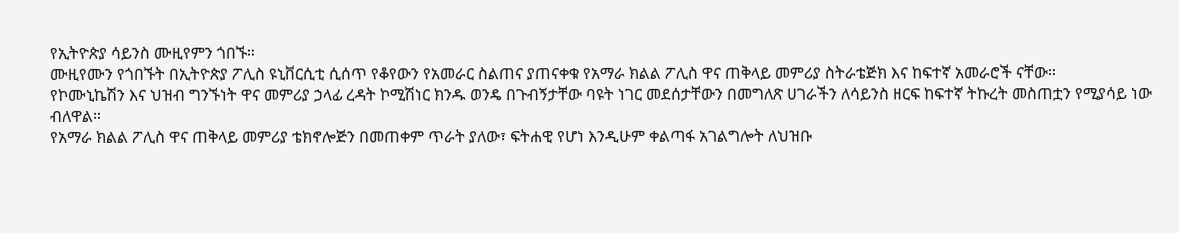የኢትዮጵያ ሳይንስ ሙዚየምን ጎበኙ።
ሙዚየሙን የጎበኙት በኢትዮጵያ ፖሊስ ዩኒቨርሲቲ ሲሰጥ የቆየውን የአመራር ስልጠና ያጠናቀቁ የአማራ ክልል ፖሊስ ዋና ጠቅላይ መምሪያ ስትራቴጅክ እና ከፍተኛ አመራሮች ናቸው።
የኮሙኒኬሽን እና ህዝብ ግንኙነት ዋና መምሪያ ኃላፊ ረዳት ኮሚሽነር ክንዱ ወንዴ በጉብኝታቸው ባዩት ነገር መደሰታቸውን በመግለጽ ሀገራችን ለሳይንስ ዘርፍ ከፍተኛ ትኩረት መስጠቷን የሚያሳይ ነው ብለዋል።
የአማራ ክልል ፖሊስ ዋና ጠቅላይ መምሪያ ቴክኖሎጅን በመጠቀም ጥራት ያለው፣ ፍትሐዊ የሆነ እንዲሁም ቀልጣፋ አገልግሎት ለህዝቡ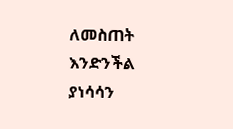ለመስጠት እንድንችል ያነሳሳን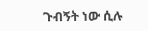ጉብኝት ነው ሲሉ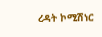ረዳት ኮሚሽነር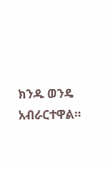ክንዱ ወንዴ አብራርተዋል።